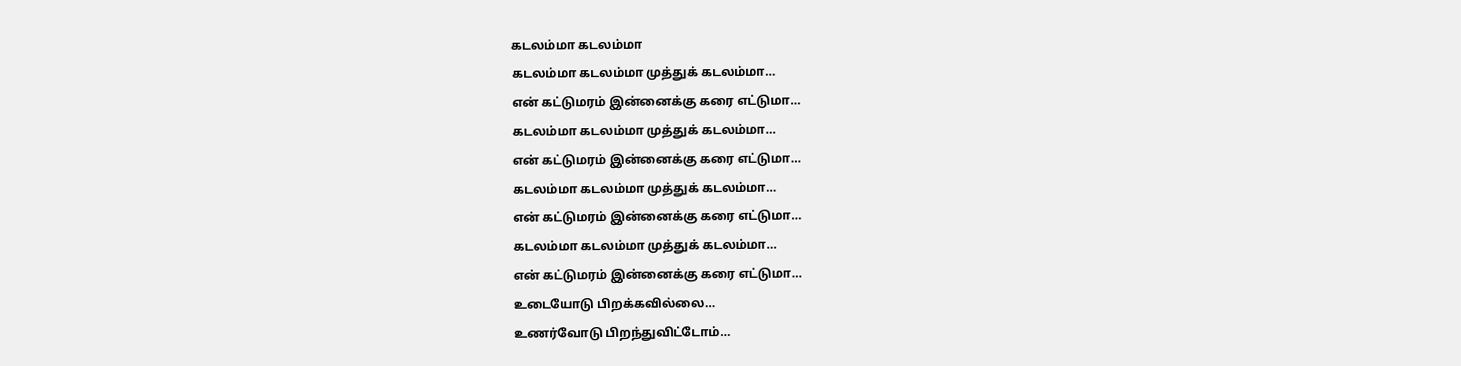கடலம்மா கடலம்மா
கடலம்மா கடலம்மா முத்துக் கடலம்மா…
என் கட்டுமரம் இன்னைக்கு கரை எட்டுமா…
கடலம்மா கடலம்மா முத்துக் கடலம்மா…
என் கட்டுமரம் இன்னைக்கு கரை எட்டுமா…
கடலம்மா கடலம்மா முத்துக் கடலம்மா…
என் கட்டுமரம் இன்னைக்கு கரை எட்டுமா…
கடலம்மா கடலம்மா முத்துக் கடலம்மா…
என் கட்டுமரம் இன்னைக்கு கரை எட்டுமா…
உடையோடு பிறக்கவில்லை…
உணர்வோடு பிறந்துவிட்டோம்…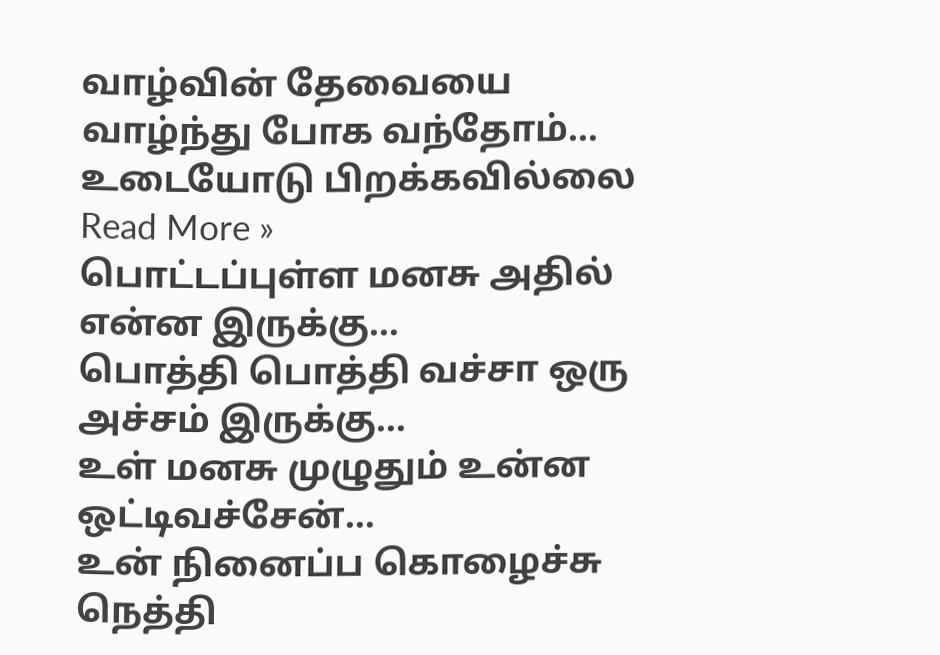வாழ்வின் தேவையை வாழ்ந்து போக வந்தோம்…
உடையோடு பிறக்கவில்லை Read More »
பொட்டப்புள்ள மனசு அதில் என்ன இருக்கு…
பொத்தி பொத்தி வச்சா ஒரு அச்சம் இருக்கு…
உள் மனசு முழுதும் உன்ன ஒட்டிவச்சேன்…
உன் நினைப்ப கொழைச்சு நெத்தி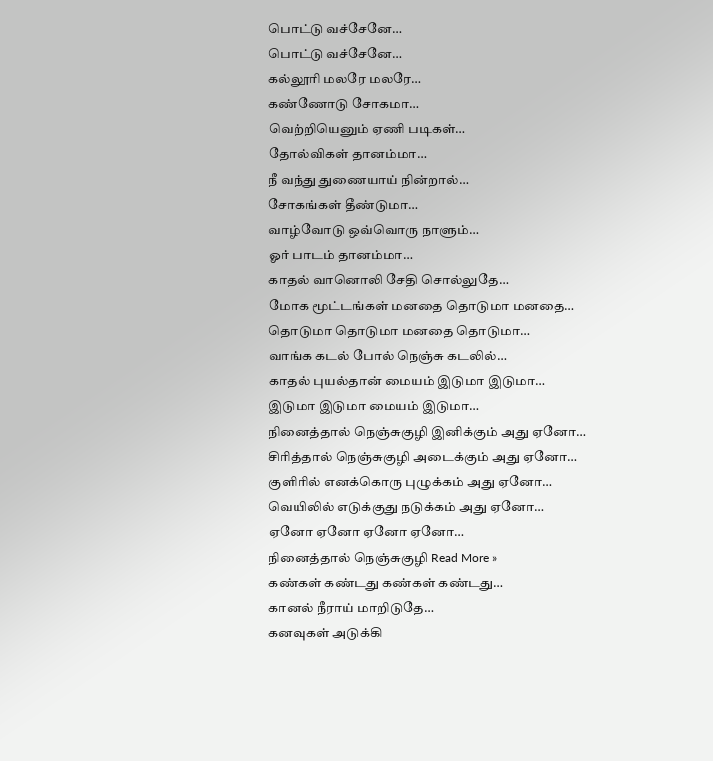பொட்டு வச்சேனே…
பொட்டு வச்சேனே…
கல்லூரி மலரே மலரே…
கண்ணோடு சோகமா…
வெற்றியெனும் ஏணி படிகள்…
தோல்விகள் தானம்மா…
நீ வந்து துணையாய் நின்றால்…
சோகங்கள் தீண்டுமா…
வாழ்வோடு ஒவ்வொரு நாளும்…
ஓர் பாடம் தானம்மா…
காதல் வானொலி சேதி சொல்லுதே…
மோக மூட்டங்கள் மனதை தொடுமா மனதை…
தொடுமா தொடுமா மனதை தொடுமா…
வாங்க கடல் போல் நெஞ்சு கடலில்…
காதல் புயல்தான் மையம் இடுமா இடுமா…
இடுமா இடுமா மையம் இடுமா…
நினைத்தால் நெஞ்சுகுழி இனிக்கும் அது ஏனோ…
சிரித்தால் நெஞ்சுகுழி அடைக்கும் அது ஏனோ…
குளிரில் எனக்கொரு புழுக்கம் அது ஏனோ…
வெயிலில் எடுக்குது நடுக்கம் அது ஏனோ…
ஏனோ ஏனோ ஏனோ ஏனோ…
நினைத்தால் நெஞ்சுகுழி Read More »
கண்கள் கண்டது கண்கள் கண்டது…
கானல் நீராய் மாறிடுதே…
கனவுகள் அடுக்கி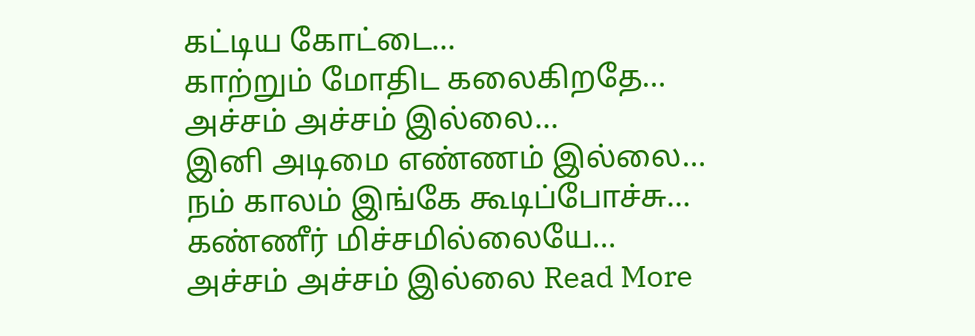கட்டிய கோட்டை…
காற்றும் மோதிட கலைகிறதே…
அச்சம் அச்சம் இல்லை…
இனி அடிமை எண்ணம் இல்லை…
நம் காலம் இங்கே கூடிப்போச்சு…
கண்ணீர் மிச்சமில்லையே…
அச்சம் அச்சம் இல்லை Read More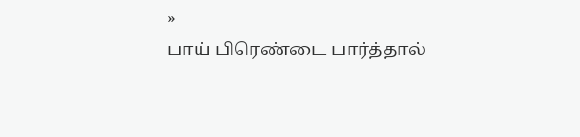»
பாய் பிரெண்டை பார்த்தால்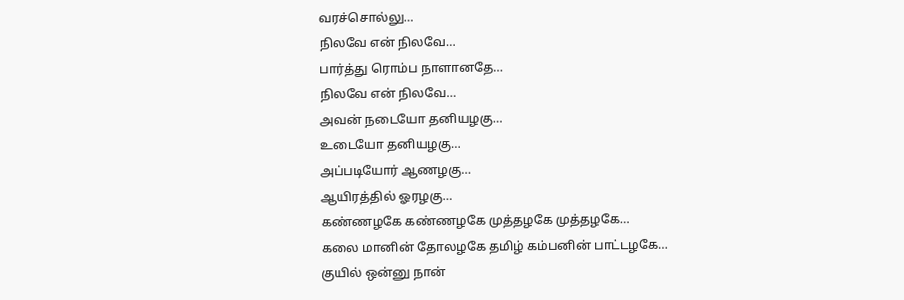வரச்சொல்லு…
நிலவே என் நிலவே…
பார்த்து ரொம்ப நாளானதே…
நிலவே என் நிலவே…
அவன் நடையோ தனியழகு…
உடையோ தனியழகு…
அப்படியோர் ஆணழகு…
ஆயிரத்தில் ஓரழகு…
கண்ணழகே கண்ணழகே முத்தழகே முத்தழகே…
கலை மானின் தோலழகே தமிழ் கம்பனின் பாட்டழகே…
குயில் ஒன்னு நான்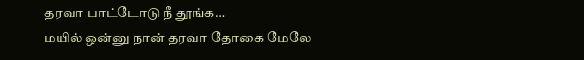தரவா பாட்டோடு நீ தூங்க…
மயில் ஒன்னு நான் தரவா தோகை மேலே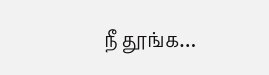நீ தூங்க…